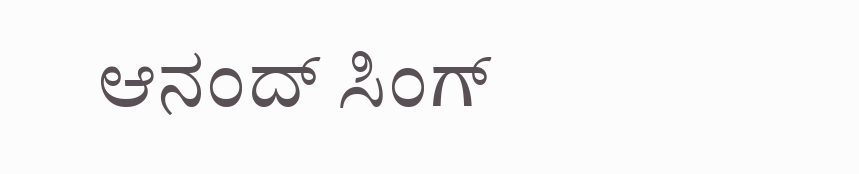ಆನಂದ್ ಸಿಂಗ್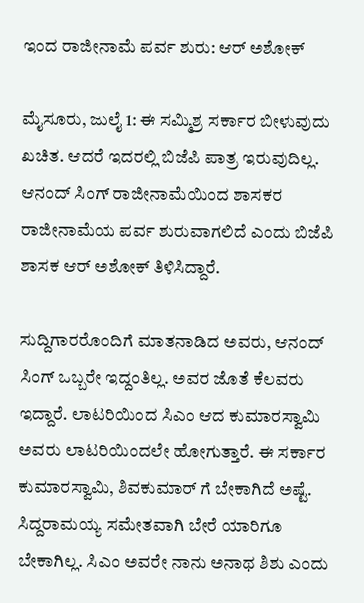ಇಂದ ರಾಜೀನಾಮೆ ಪರ್ವ ಶುರು: ಆರ್ ಅಶೋಕ್

ಮೈಸೂರು, ಜುಲೈ 1: ಈ ಸಮ್ಮಿಶ್ರ ಸರ್ಕಾರ ಬೀಳುವುದು ಖಚಿತ. ಆದರೆ ಇದರಲ್ಲಿ ಬಿಜೆಪಿ ಪಾತ್ರ ಇರುವುದಿಲ್ಲ. ಆನಂದ್ ಸಿಂಗ್ ರಾಜೀನಾಮೆಯಿಂದ ಶಾಸಕರ ರಾಜೀನಾಮೆಯ ಪರ್ವ ಶುರುವಾಗಲಿದೆ ಎಂದು ಬಿಜೆಪಿ ಶಾಸಕ ಆರ್ ಅಶೋಕ್ ತಿಳಿಸಿದ್ದಾರೆ.

ಸುದ್ದಿಗಾರರೊಂದಿಗೆ ಮಾತನಾಡಿದ ಅವರು, ಆನಂದ್ ಸಿಂಗ್ ಒಬ್ಬರೇ ಇದ್ದಂತಿಲ್ಲ. ಅವರ ಜೊತೆ ಕೆಲವರು ಇದ್ದಾರೆ. ಲಾಟರಿಯಿಂದ ಸಿಎಂ ಆದ ಕುಮಾರಸ್ವಾಮಿ ಅವರು ಲಾಟರಿಯಿಂದಲೇ ಹೋಗುತ್ತಾರೆ. ಈ ಸರ್ಕಾರ ಕುಮಾರಸ್ವಾಮಿ, ಶಿವಕುಮಾರ್ ಗೆ ಬೇಕಾಗಿದೆ ಅಷ್ಟೆ. ಸಿದ್ದರಾಮಯ್ಯ ಸಮೇತವಾಗಿ ಬೇರೆ ಯಾರಿಗೂ ಬೇಕಾಗಿಲ್ಲ. ಸಿಎಂ ಅವರೇ ನಾನು ಅನಾಥ ಶಿಶು ಎಂದು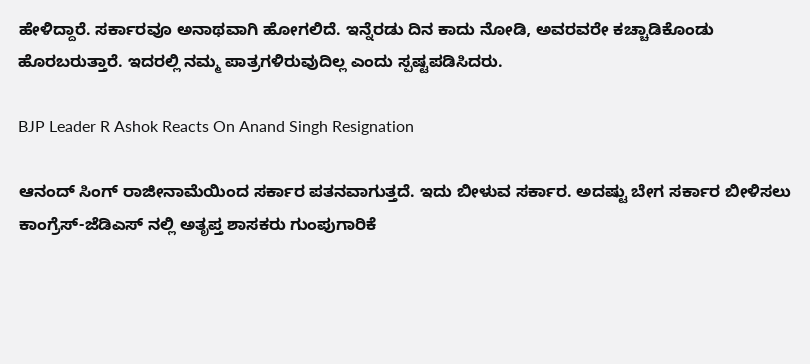ಹೇಳಿದ್ದಾರೆ. ಸರ್ಕಾರವೂ ಅನಾಥವಾಗಿ ಹೋಗಲಿದೆ. ಇನ್ನೆರಡು ದಿನ ಕಾದು ನೋಡಿ, ಅವರವರೇ ಕಚ್ಚಾಡಿಕೊಂಡು ಹೊರಬರುತ್ತಾರೆ. ಇದರಲ್ಲಿ ನಮ್ಮ ಪಾತ್ರಗಳಿರುವುದಿಲ್ಲ ಎಂದು ಸ್ಪಷ್ಟಪಡಿಸಿದರು.

BJP Leader R Ashok Reacts On Anand Singh Resignation

ಆನಂದ್ ಸಿಂಗ್ ರಾಜೀನಾಮೆಯಿಂದ ಸರ್ಕಾರ ಪತನವಾಗುತ್ತದೆ. ಇದು ಬೀಳುವ ಸರ್ಕಾರ. ಅದಷ್ಟು ಬೇಗ ಸರ್ಕಾರ ಬೀಳಿಸಲು ಕಾಂಗ್ರೆಸ್-ಜೆಡಿಎಸ್ ‍ನಲ್ಲಿ ಅತೃಪ್ತ ಶಾಸಕರು ಗುಂಪುಗಾರಿಕೆ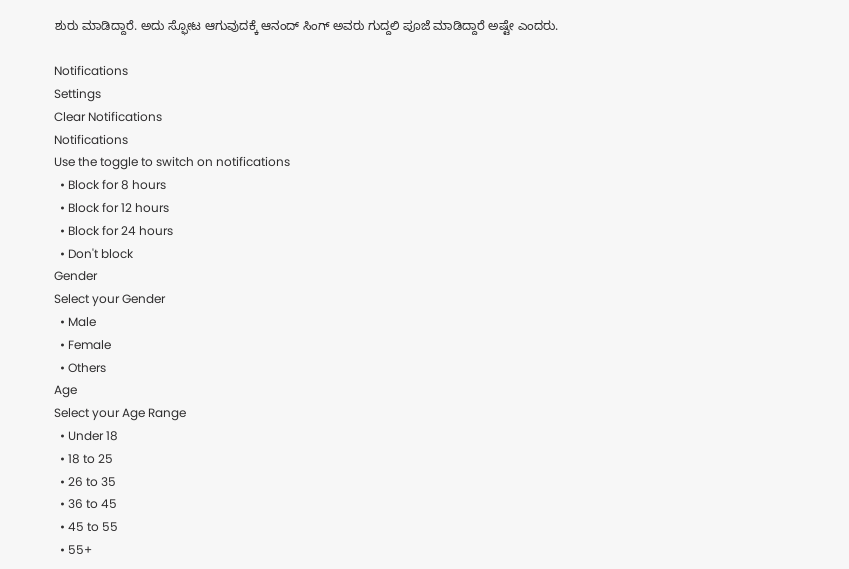ಶುರು ಮಾಡಿದ್ದಾರೆ. ಅದು ಸ್ಫೋಟ ಆಗುವುದಕ್ಕೆ ಆನಂದ್ ಸಿಂಗ್ ಅವರು ಗುದ್ದಲಿ ಪೂಜೆ ಮಾಡಿದ್ದಾರೆ ಅಷ್ಟೇ ಎಂದರು.

Notifications
Settings
Clear Notifications
Notifications
Use the toggle to switch on notifications
  • Block for 8 hours
  • Block for 12 hours
  • Block for 24 hours
  • Don't block
Gender
Select your Gender
  • Male
  • Female
  • Others
Age
Select your Age Range
  • Under 18
  • 18 to 25
  • 26 to 35
  • 36 to 45
  • 45 to 55
  • 55+